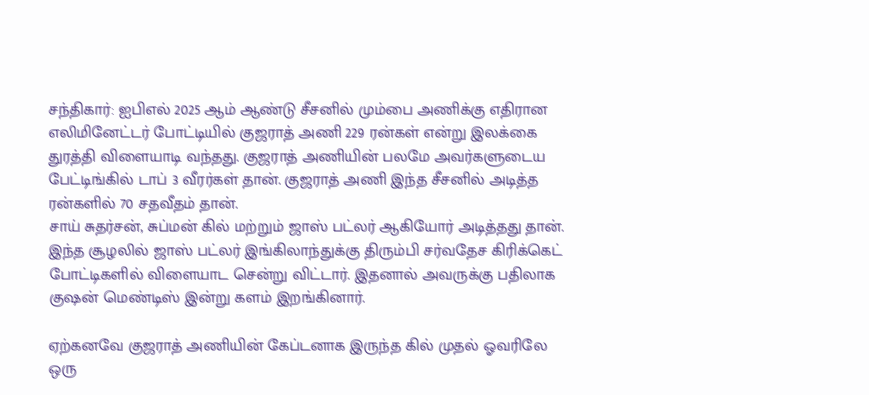சந்திகார்: ஐபிஎல் 2025 ஆம் ஆண்டு சீசனில் மும்பை அணிக்கு எதிரான எலிமினேட்டர் போட்டியில் குஜராத் அணி 229 ரன்கள் என்று இலக்கை துரத்தி விளையாடி வந்தது. குஜராத் அணியின் பலமே அவர்களுடைய பேட்டிங்கில் டாப் 3 வீரர்கள் தான். குஜராத் அணி இந்த சீசனில் அடித்த ரன்களில் 70 சதவீதம் தான்.
சாய் சுதர்சன், சுப்மன் கில் மற்றும் ஜாஸ் பட்லர் ஆகியோர் அடித்தது தான். இந்த சூழலில் ஜாஸ் பட்லர் இங்கிலாந்துக்கு திரும்பி சர்வதேச கிரிக்கெட் போட்டிகளில் விளையாட சென்று விட்டார். இதனால் அவருக்கு பதிலாக குஷன் மெண்டிஸ் இன்று களம் இறங்கினார்.

ஏற்கனவே குஜராத் அணியின் கேப்டனாக இருந்த கில் முதல் ஓவரிலே ஒரு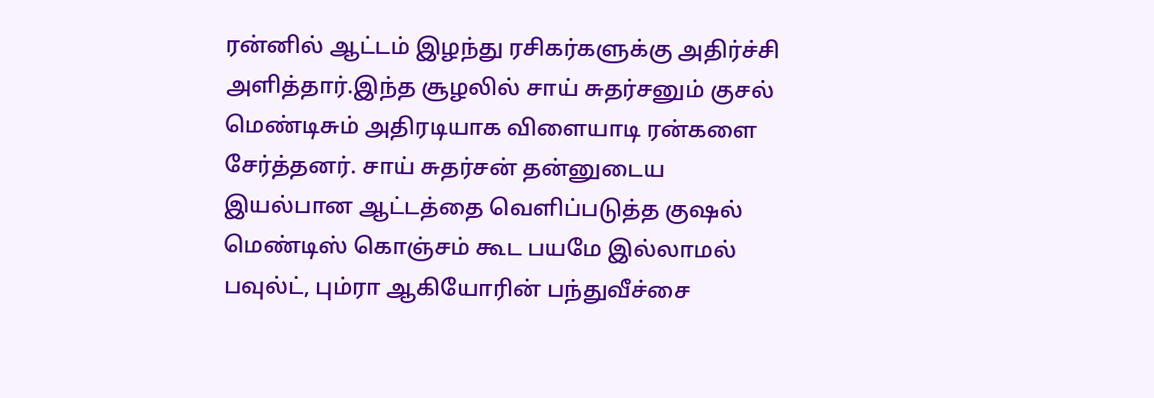ரன்னில் ஆட்டம் இழந்து ரசிகர்களுக்கு அதிர்ச்சி அளித்தார்.இந்த சூழலில் சாய் சுதர்சனும் குசல் மெண்டிசும் அதிரடியாக விளையாடி ரன்களை சேர்த்தனர். சாய் சுதர்சன் தன்னுடைய இயல்பான ஆட்டத்தை வெளிப்படுத்த குஷல் மெண்டிஸ் கொஞ்சம் கூட பயமே இல்லாமல் பவுல்ட், பும்ரா ஆகியோரின் பந்துவீச்சை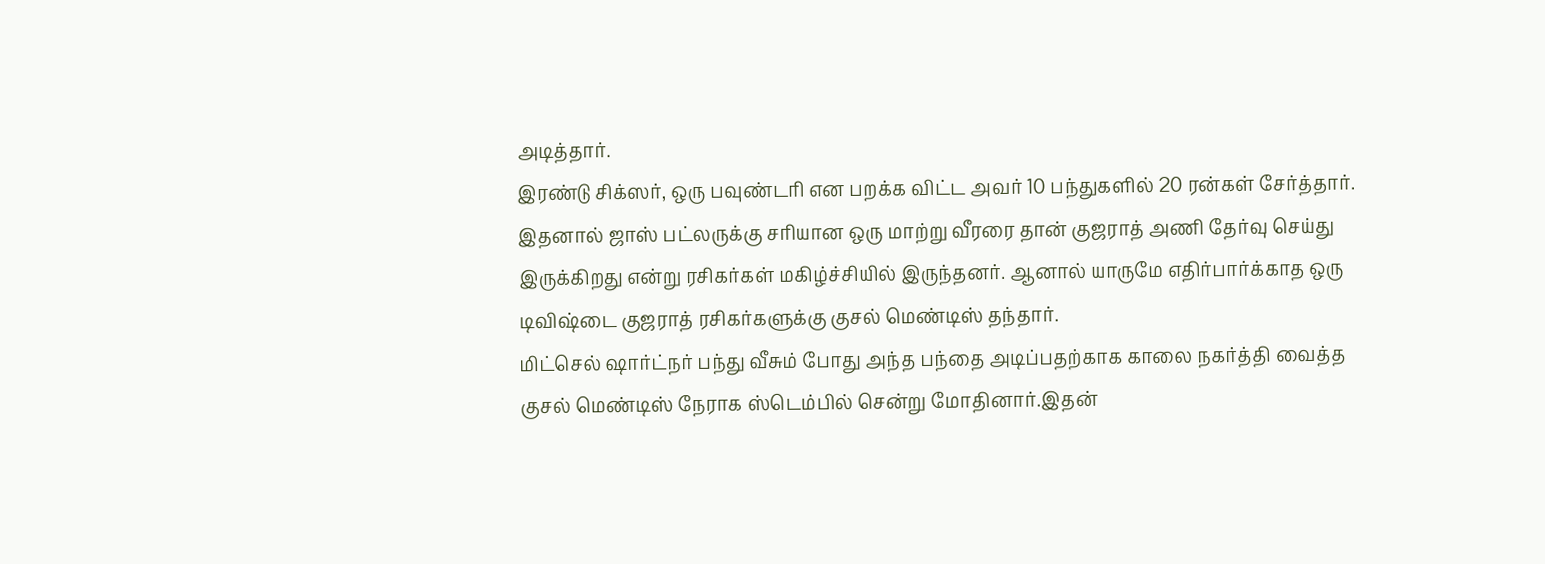அடித்தார்.
இரண்டு சிக்ஸர், ஒரு பவுண்டரி என பறக்க விட்ட அவர் 10 பந்துகளில் 20 ரன்கள் சேர்த்தார். இதனால் ஜாஸ் பட்லருக்கு சரியான ஒரு மாற்று வீரரை தான் குஜராத் அணி தேர்வு செய்து இருக்கிறது என்று ரசிகர்கள் மகிழ்ச்சியில் இருந்தனர். ஆனால் யாருமே எதிர்பார்க்காத ஒரு டிவிஷ்டை குஜராத் ரசிகர்களுக்கு குசல் மெண்டிஸ் தந்தார்.
மிட்செல் ஷார்ட்நர் பந்து வீசும் போது அந்த பந்தை அடிப்பதற்காக காலை நகர்த்தி வைத்த குசல் மெண்டிஸ் நேராக ஸ்டெம்பில் சென்று மோதினார்.இதன்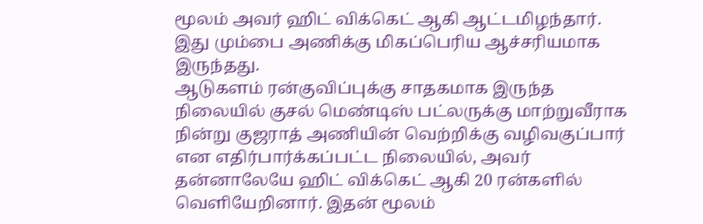மூலம் அவர் ஹிட் விக்கெட் ஆகி ஆட்டமிழந்தார். இது மும்பை அணிக்கு மிகப்பெரிய ஆச்சரியமாக இருந்தது.
ஆடுகளம் ரன்குவிப்புக்கு சாதகமாக இருந்த நிலையில் குசல் மெண்டிஸ் பட்லருக்கு மாற்றுவீராக நின்று குஜராத் அணியின் வெற்றிக்கு வழிவகுப்பார் என எதிர்பார்க்கப்பட்ட நிலையில், அவர் தன்னாலேயே ஹிட் விக்கெட் ஆகி 20 ரன்களில் வெளியேறினார். இதன் மூலம்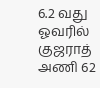6.2 வது ஓவரில் குஜராத் அணி 62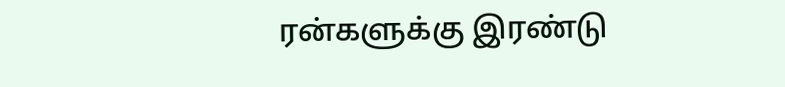ரன்களுக்கு இரண்டு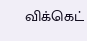விக்கெட்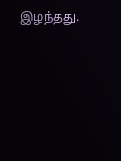இழந்தது.